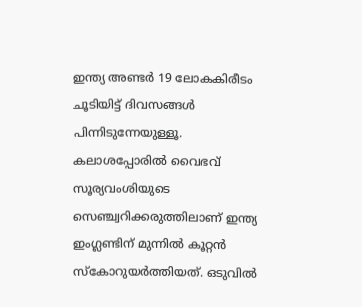ഇന്ത്യ അണ്ടർ 19 ലോകകിരീടം ചൂടിയിട്ട് ദിവസങ്ങൾ പിന്നിടുന്നേയുള്ളൂ. കലാശപ്പോരിൽ വൈഭവ് സൂര്യവംശിയുടെ സെഞ്ച്വറിക്കരുത്തിലാണ് ഇന്ത്യ ഇംഗ്ലണ്ടിന് മുന്നിൽ കൂറ്റൻ സ്കോറുയർത്തിയത്. ഒടുവിൽ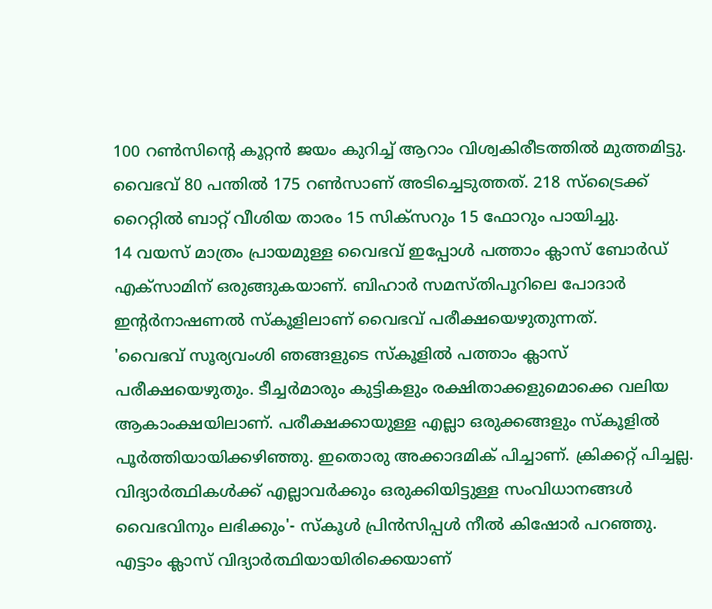100 റൺസിന്റെ കൂറ്റൻ ജയം കുറിച്ച് ആറാം വിശ്വകിരീടത്തിൽ മുത്തമിട്ടു. വൈഭവ് 80 പന്തിൽ 175 റൺസാണ് അടിച്ചെടുത്തത്. 218 സ്ട്രൈക്ക് റൈറ്റിൽ ബാറ്റ് വീശിയ താരം 15 സിക്സറും 15 ഫോറും പായിച്ചു.
14 വയസ് മാത്രം പ്രായമുള്ള വൈഭവ് ഇപ്പോൾ പത്താം ക്ലാസ് ബോർഡ് എക്സാമിന് ഒരുങ്ങുകയാണ്. ബിഹാർ സമസ്തിപൂറിലെ പോദാർ ഇന്റർനാഷണൽ സ്കൂളിലാണ് വൈഭവ് പരീക്ഷയെഴുതുന്നത്.
'വൈഭവ് സൂര്യവംശി ഞങ്ങളുടെ സ്കൂളിൽ പത്താം ക്ലാസ് പരീക്ഷയെഴുതും. ടീച്ചർമാരും കുട്ടികളും രക്ഷിതാക്കളുമൊക്കെ വലിയ ആകാംക്ഷയിലാണ്. പരീക്ഷക്കായുള്ള എല്ലാ ഒരുക്കങ്ങളും സ്കൂളിൽ പൂർത്തിയായിക്കഴിഞ്ഞു. ഇതൊരു അക്കാദമിക് പിച്ചാണ്. ക്രിക്കറ്റ് പിച്ചല്ല. വിദ്യാർത്ഥികൾക്ക് എല്ലാവർക്കും ഒരുക്കിയിട്ടുള്ള സംവിധാനങ്ങൾ വൈഭവിനും ലഭിക്കും'- സ്കൂൾ പ്രിൻസിപ്പൾ നീൽ കിഷോർ പറഞ്ഞു.
എട്ടാം ക്ലാസ് വിദ്യാർത്ഥിയായിരിക്കെയാണ്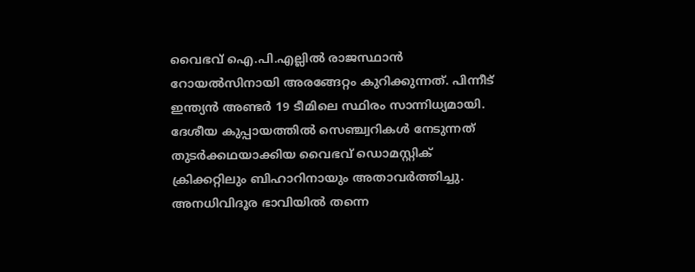വൈഭവ് ഐ.പി.എല്ലിൽ രാജസ്ഥാൻ റോയൽസിനായി അരങ്ങേറ്റം കുറിക്കുന്നത്. പിന്നീട് ഇന്ത്യൻ അണ്ടർ 19 ടീമിലെ സ്ഥിരം സാന്നിധ്യമായി. ദേശീയ കുപ്പായത്തിൽ സെഞ്ച്വറികൾ നേടുന്നത് തുടർക്കഥയാക്കിയ വൈഭവ് ഡൊമസ്റ്റിക് ക്രിക്കറ്റിലും ബിഹാറിനായും അതാവർത്തിച്ചു. അനധിവിദൂര ഭാവിയിൽ തന്നെ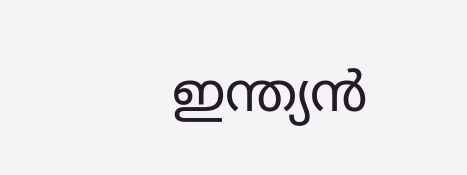ഇന്ത്യൻ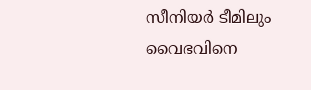സീനിയർ ടീമിലും വൈഭവിനെ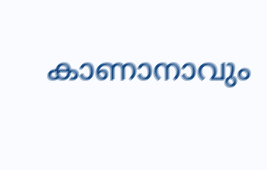കാണാനാവും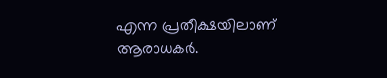എന്ന പ്രതീക്ഷയിലാണ് ആരാധകർ.